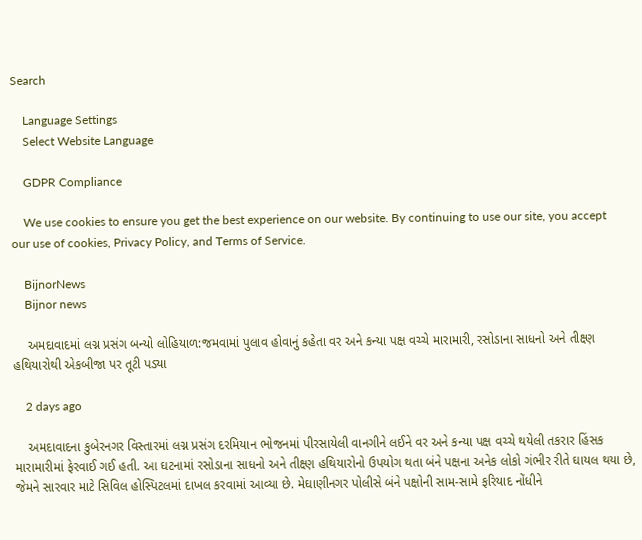Search

    Language Settings
    Select Website Language

    GDPR Compliance

    We use cookies to ensure you get the best experience on our website. By continuing to use our site, you accept our use of cookies, Privacy Policy, and Terms of Service.

    BijnorNews
    Bijnor news

    અમદાવાદમાં લગ્ન પ્રસંગ બન્યો લોહિયાળ:જમવામાં પુલાવ હોવાનું કહેતા વર અને કન્યા પક્ષ વચ્ચે મારામારી, રસોડાના સાધનો અને તીક્ષ્ણ હથિયારોથી એકબીજા પર તૂટી પડ્યા

    2 days ago

    અમદાવાદના કુબેરનગર વિસ્તારમાં લગ્ન પ્રસંગ દરમિયાન ભોજનમાં પીરસાયેલી વાનગીને લઈને વર અને કન્યા પક્ષ વચ્ચે થયેલી તકરાર હિંસક મારામારીમાં ફેરવાઈ ગઈ હતી. આ ઘટનામાં રસોડાના સાધનો અને તીક્ષ્ણ હથિયારોનો ઉપયોગ થતા બંને પક્ષના અનેક લોકો ગંભીર રીતે ઘાયલ થયા છે, જેમને સારવાર માટે સિવિલ હોસ્પિટલમાં દાખલ કરવામાં આવ્યા છે. મેઘાણીનગર પોલીસે બંને પક્ષોની સામ-સામે ફરિયાદ નોંધીને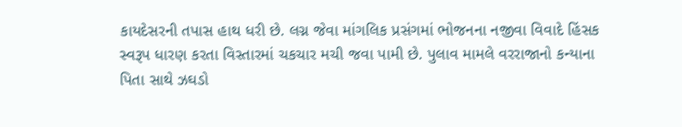કાયદેસરની તપાસ હાથ ધરી છે. લગ્ન જેવા માંગલિક પ્રસંગમાં ભોજનના નજીવા વિવાદે હિંસક સ્વરૂપ ધારણ કરતા વિસ્તારમાં ચકચાર મચી જવા પામી છે. પુલાવ મામલે વરરાજાનો કન્યાના પિતા સાથે ઝઘડો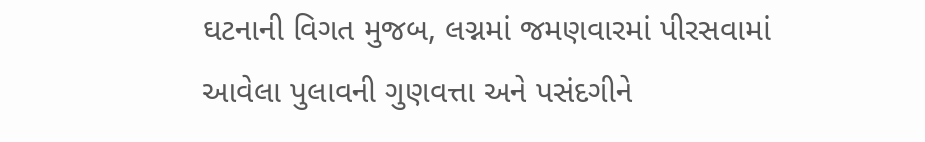ઘટનાની વિગત મુજબ, લગ્નમાં જમણવારમાં પીરસવામાં આવેલા પુલાવની ગુણવત્તા અને પસંદગીને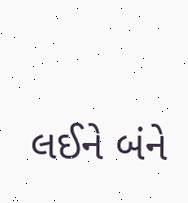લઈને બંને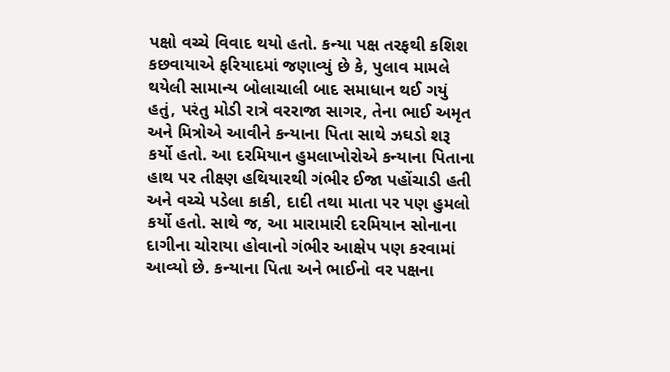પક્ષો વચ્ચે વિવાદ થયો હતો. કન્યા પક્ષ તરફથી કશિશ કછવાયાએ ફરિયાદમાં જણાવ્યું છે કે, પુલાવ મામલે થયેલી સામાન્ય બોલાચાલી બાદ સમાધાન થઈ ગયું હતું, પરંતુ મોડી રાત્રે વરરાજા સાગર, તેના ભાઈ અમૃત અને મિત્રોએ આવીને કન્યાના પિતા સાથે ઝઘડો શરૂ કર્યો હતો. આ દરમિયાન હુમલાખોરોએ કન્યાના પિતાના હાથ પર તીક્ષ્ણ હથિયારથી ગંભીર ઈજા પહોંચાડી હતી અને વચ્ચે પડેલા કાકી, દાદી તથા માતા પર પણ હુમલો કર્યો હતો. સાથે જ, આ મારામારી દરમિયાન સોનાના દાગીના ચોરાયા હોવાનો ગંભીર આક્ષેપ પણ કરવામાં આવ્યો છે. કન્યાના પિતા અને ભાઈનો વર પક્ષના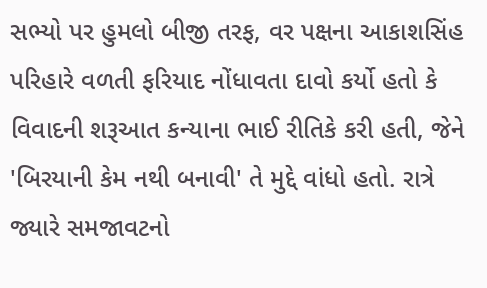સભ્યો પર હુમલો બીજી તરફ, વર પક્ષના આકાશસિંહ પરિહારે વળતી ફરિયાદ નોંધાવતા દાવો કર્યો હતો કે વિવાદની શરૂઆત કન્યાના ભાઈ રીતિકે કરી હતી, જેને 'બિરયાની કેમ નથી બનાવી' તે મુદ્દે વાંધો હતો. રાત્રે જ્યારે સમજાવટનો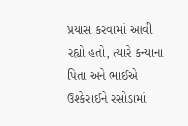પ્રયાસ કરવામાં આવી રહ્યો હતો, ત્યારે કન્યાના પિતા અને ભાઈએ ઉશ્કેરાઈને રસોડામાં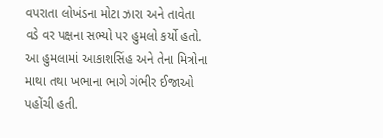વપરાતા લોખંડના મોટા ઝારા અને તાવેતા વડે વર પક્ષના સભ્યો પર હુમલો કર્યો હતો. આ હુમલામાં આકાશસિંહ અને તેના મિત્રોના માથા તથા ખભાના ભાગે ગંભીર ઈજાઓ પહોંચી હતી.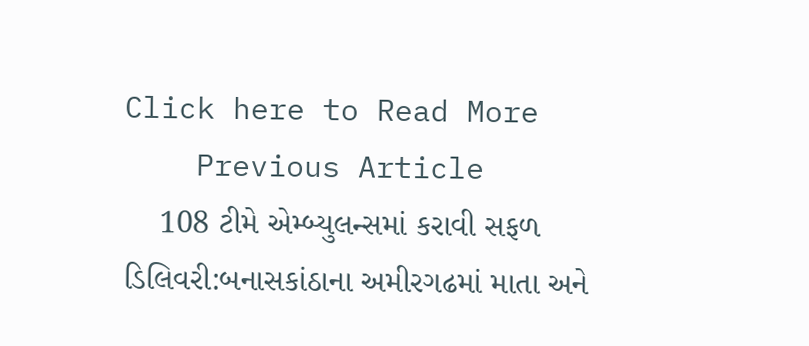Click here to Read More
    Previous Article
    108 ટીમે એમ્બ્યુલન્સમાં કરાવી સફળ ડિલિવરી:બનાસકાંઠાના અમીરગઢમાં માતા અને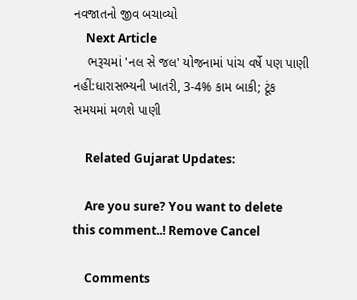નવજાતનો જીવ બચાવ્યો
    Next Article
    ભરૂચમાં 'નલ સે જલ' યોજનામાં પાંચ વર્ષે પણ પાણી નહીં:ધારાસભ્યની ખાતરી, 3-4% કામ બાકી; ટૂંક સમયમાં મળશે પાણી

    Related Gujarat Updates:

    Are you sure? You want to delete this comment..! Remove Cancel

    Comments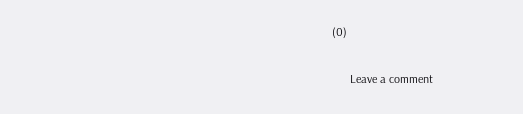(0)

      Leave a comment